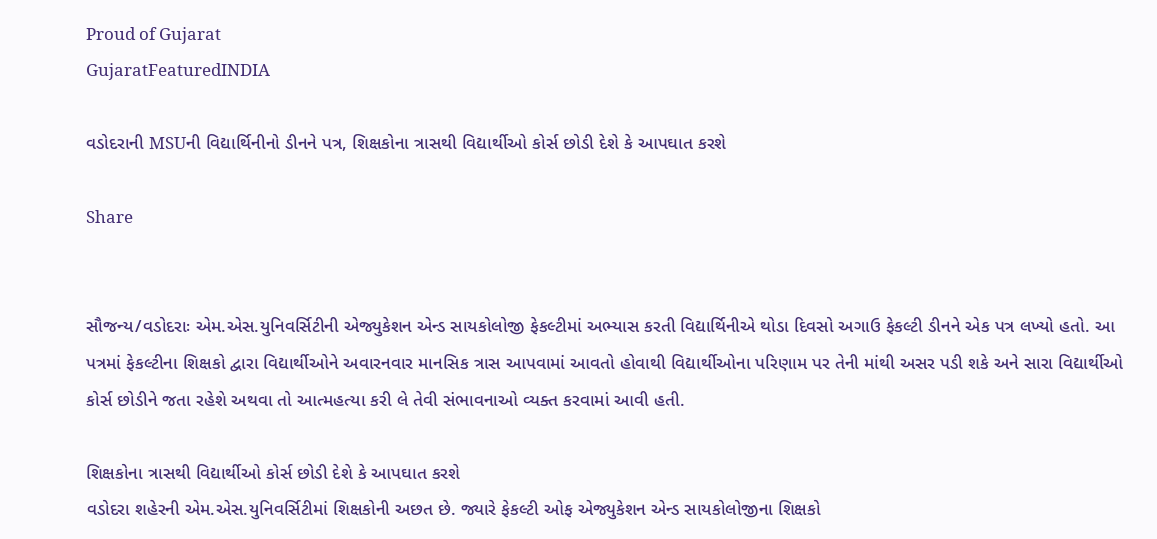Proud of Gujarat
GujaratFeaturedINDIA

વડોદરાની MSUની વિદ્યાર્થિનીનો ડીનને પત્ર, શિક્ષકોના ત્રાસથી વિદ્યાર્થીઓ કોર્સ છોડી દેશે કે આપઘાત કરશે

Share


સૌજન્ય/વડોદરાઃ એમ.એસ.યુનિવર્સિટીની એજ્યુકેશન એન્ડ સાયકોલોજી ફેકલ્ટીમાં અભ્યાસ કરતી વિદ્યાર્થિનીએ થોડા દિવસો અગાઉ ફેકલ્ટી ડીનને એક પત્ર લખ્યો હતો. આ પત્રમાં ફેકલ્ટીના શિક્ષકો દ્વારા વિદ્યાર્થીઓને અવારનવાર માનસિક ત્રાસ આપવામાં આવતો હોવાથી વિદ્યાર્થીઓના પરિણામ પર તેની માંથી અસર પડી શકે અને સારા વિદ્યાર્થીઓ કોર્સ છોડીને જતા રહેશે અથવા તો આત્મહત્યા કરી લે તેવી સંભાવનાઓ વ્યક્ત કરવામાં આવી હતી.

શિક્ષકોના ત્રાસથી વિદ્યાર્થીઓ કોર્સ છોડી દેશે કે આપઘાત કરશે
વડોદરા શહેરની એમ.એસ.યુનિવર્સિટીમાં શિક્ષકોની અછત છે. જ્યારે ફેકલ્ટી ઓફ એજ્યુકેશન એન્ડ સાયકોલોજીના શિક્ષકો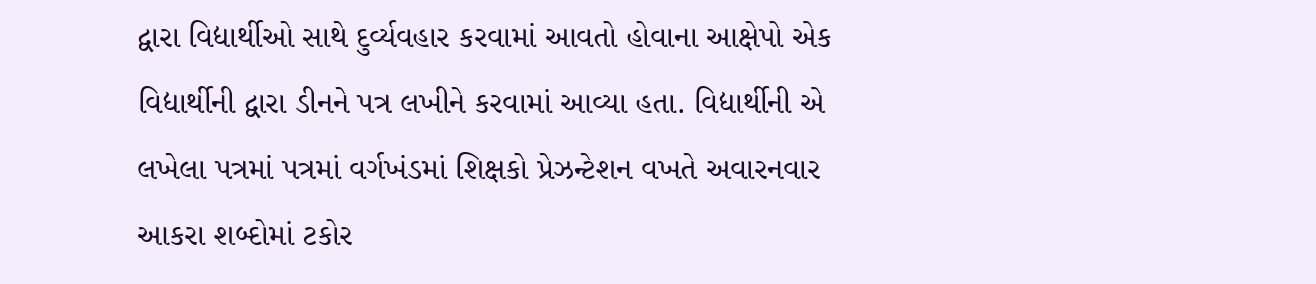દ્વારા વિદ્યાર્થીઓ સાથે દુર્વ્યવહાર કરવામાં આવતો હોવાના આક્ષેપો એક વિદ્યાર્થીની દ્વારા ડીનને પત્ર લખીને કરવામાં આવ્યા હતા. વિદ્યાર્થીની એ લખેલા પત્રમાં પત્રમાં વર્ગખંડમાં શિક્ષકો પ્રેઝન્ટેશન વખતે અવારનવાર આકરા શબ્દોમાં ટકોર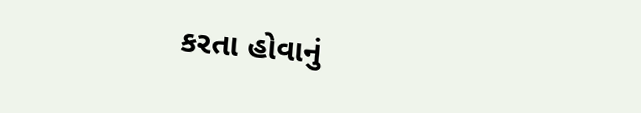કરતા હોવાનું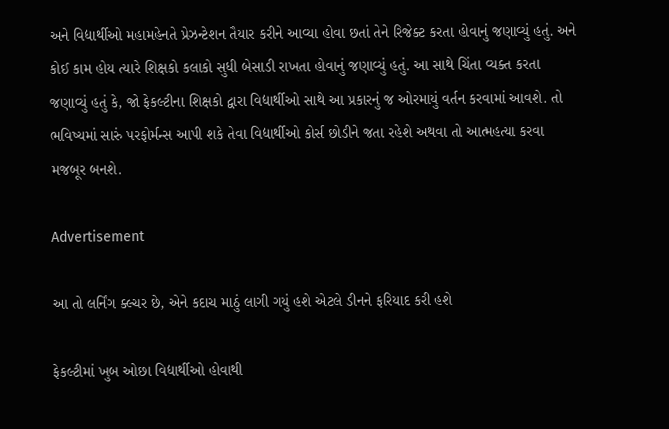અને વિદ્યાર્થીઓ મહામહેનતે પ્રેઝન્ટેશન તૈયાર કરીને આવ્યા હોવા છતાં તેને રિજેક્ટ કરતા હોવાનું જણાવ્યું હતું. અને કોઈ કામ હોય ત્યારે શિક્ષકો કલાકો સુધી બેસાડી રાખતા હોવાનું જણાવ્યું હતું. આ સાથે ચિંતા વ્યક્ત કરતા જણાવ્યું હતું કે, જો ફેકલ્ટીના શિક્ષકો દ્વારા વિદ્યાર્થીઓ સાથે આ પ્રકારનું જ ઓરમાયું વર્તન કરવામાં આવશે. તો ભવિષ્યમાં સારું પરફોર્મન્સ આપી શકે તેવા વિદ્યાર્થીઓ કોર્સ છોડીને જતા રહેશે અથવા તો આત્મહત્યા કરવા મજબૂર બનશે.

Advertisement

આ તો લર્નિંગ ક્લ્ચર છે, એને કદાચ માઠું લાગી ગયું હશે એટલે ડીનને ફરિયાદ કરી હશે

ફેકલ્ટીમાં ખુબ ઓછા વિદ્યાર્થીઓ હોવાથી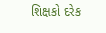શિક્ષકો દરેક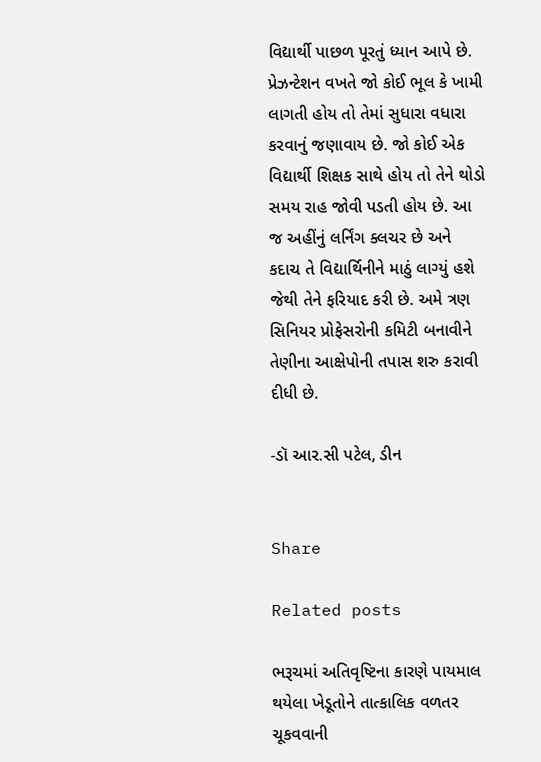વિદ્યાર્થી પાછળ પૂરતું ધ્યાન આપે છે. પ્રેઝન્ટેશન વખતે જો કોઈ ભૂલ કે ખામી લાગતી હોય તો તેમાં સુધારા વધારા કરવાનું જણાવાય છે. જો કોઈ એક વિદ્યાર્થી શિક્ષક સાથે હોય તો તેને થોડો સમય રાહ જોવી પડતી હોય છે. આ જ અહીંનું લર્નિંગ ક્લચર છે અને કદાચ તે વિદ્યાર્થિનીને માઠું લાગ્યું હશે જેથી તેને ફરિયાદ કરી છે. અમે ત્રણ સિનિયર પ્રોફેસરોની કમિટી બનાવીને તેણીના આક્ષેપોની તપાસ શરુ કરાવી દીધી છે.

-ડૉ આર.સી પટેલ, ડીન


Share

Related posts

ભરૂચમાં અતિવૃષ્ટિના કારણે પાયમાલ થયેલા ખેડૂતોને તાત્કાલિક વળતર ચૂકવવાની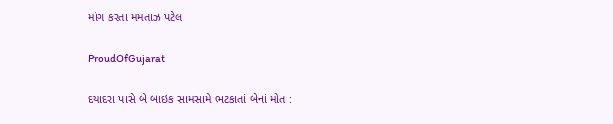માંગ કરતા મમતાઝ પટેલ

ProudOfGujarat

દયાદરા પાસે બે બાઇક સામસામે ભટકાતાં બેનાં મોત :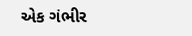એક ગંભીર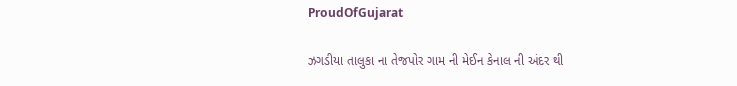ProudOfGujarat

ઝગડીયા તાલુકા ના તેજપોર ગામ ની મેઈન કેનાલ ની અંદર થી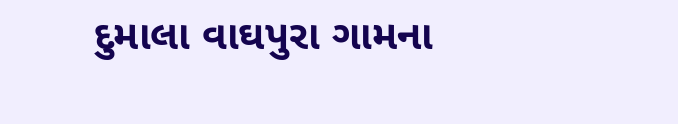દુમાલા વાઘપુરા ગામના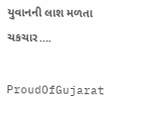યુવાનની લાશ મળતા ચકચાર….

ProudOfGujarat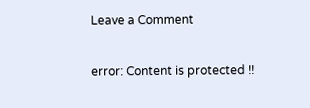Leave a Comment

error: Content is protected !!